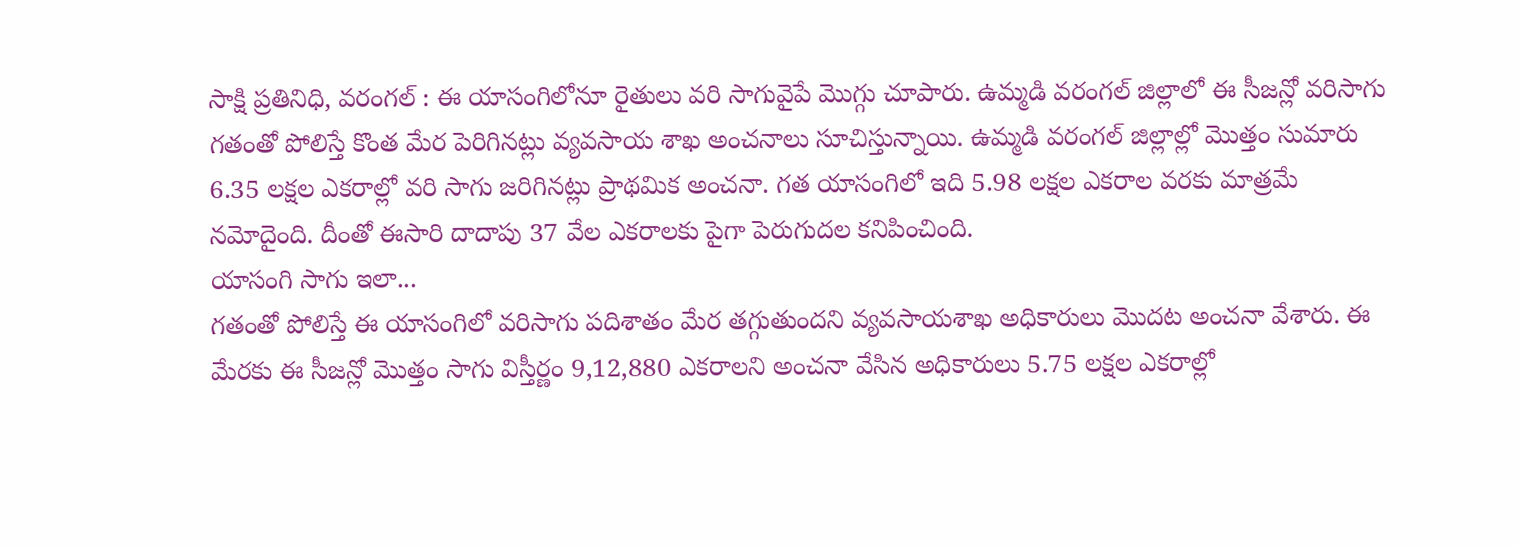సాక్షి ప్రతినిధి, వరంగల్ : ఈ యాసంగిలోనూ రైతులు వరి సాగువైపే మొగ్గు చూపారు. ఉమ్మడి వరంగల్ జిల్లాలో ఈ సీజన్లో వరిసాగు గతంతో పోలిస్తే కొంత మేర పెరిగినట్లు వ్యవసాయ శాఖ అంచనాలు సూచిస్తున్నాయి. ఉమ్మడి వరంగల్ జిల్లాల్లో మొత్తం సుమారు 6.35 లక్షల ఎకరాల్లో వరి సాగు జరిగినట్లు ప్రాథమిక అంచనా. గత యాసంగిలో ఇది 5.98 లక్షల ఎకరాల వరకు మాత్రమే నమోదైంది. దీంతో ఈసారి దాదాపు 37 వేల ఎకరాలకు పైగా పెరుగుదల కనిపించింది.
యాసంగి సాగు ఇలా...
గతంతో పోలిస్తే ఈ యాసంగిలో వరిసాగు పదిశాతం మేర తగ్గుతుందని వ్యవసాయశాఖ అధికారులు మొదట అంచనా వేశారు. ఈ మేరకు ఈ సీజన్లో మొత్తం సాగు విస్తీర్ణం 9,12,880 ఎకరాలని అంచనా వేసిన అధికారులు 5.75 లక్షల ఎకరాల్లో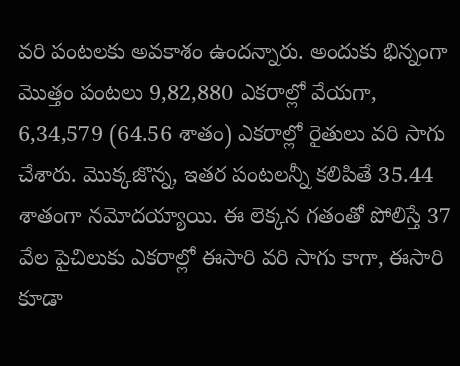వరి పంటలకు అవకాశం ఉందన్నారు. అందుకు భిన్నంగా మొత్తం పంటలు 9,82,880 ఎకరాల్లో వేయగా, 6,34,579 (64.56 శాతం) ఎకరాల్లో రైతులు వరి సాగు చేశారు. మొక్కజొన్న, ఇతర పంటలన్నీ కలిపితే 35.44 శాతంగా నమోదయ్యాయి. ఈ లెక్కన గతంతో పోలిస్తే 37 వేల పైచిలుకు ఎకరాల్లో ఈసారి వరి సాగు కాగా, ఈసారి కూడా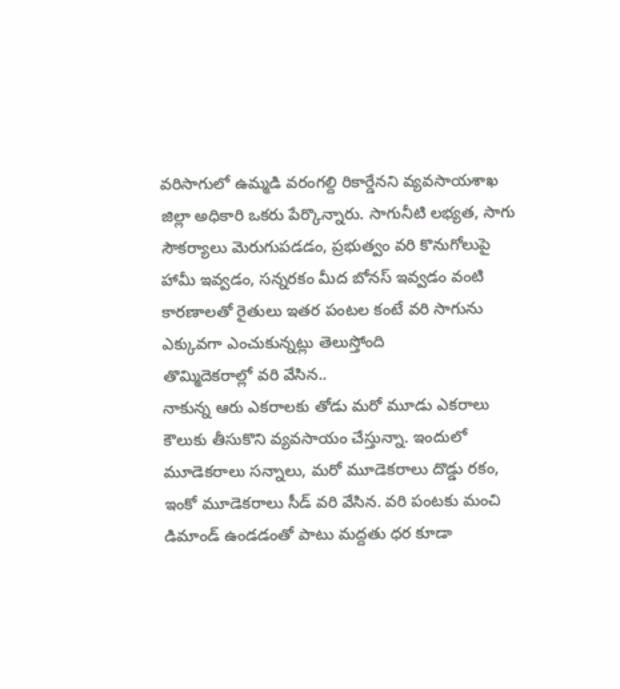వరిసాగులో ఉమ్మడి వరంగల్ది రికార్డేనని వ్యవసాయశాఖ జిల్లా అధికారి ఒకరు పేర్కొన్నారు. సాగునీటి లభ్యత, సాగు సౌకర్యాలు మెరుగుపడడం, ప్రభుత్వం వరి కొనుగోలుపై హామీ ఇవ్వడం, సన్నరకం మీద బోనస్ ఇవ్వడం వంటి కారణాలతో రైతులు ఇతర పంటల కంటే వరి సాగును ఎక్కువగా ఎంచుకున్నట్లు తెలుస్తోంది
తొమ్మిదెకరాల్లో వరి వేసిన..
నాకున్న ఆరు ఎకరాలకు తోడు మరో మూడు ఎకరాలు కౌలుకు తీసుకొని వ్యవసాయం చేస్తున్నా. ఇందులో మూడెకరాలు సన్నాలు, మరో మూడెకరాలు దొడ్డు రకం, ఇంకో మూడెకరాలు సీడ్ వరి వేసిన. వరి పంటకు మంచి డిమాండ్ ఉండడంతో పాటు మద్దతు ధర కూడా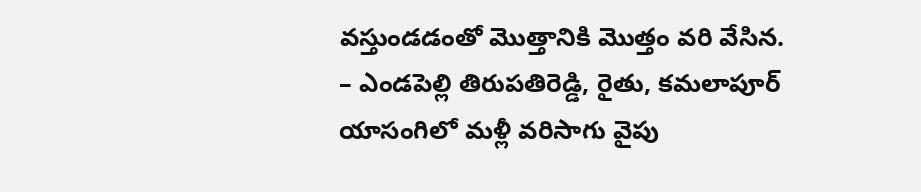వస్తుండడంతో మొత్తానికి మొత్తం వరి వేసిన.
– ఎండపెల్లి తిరుపతిరెడ్డి, రైతు, కమలాపూర్
యాసంగిలో మళ్లీ వరిసాగు వైపు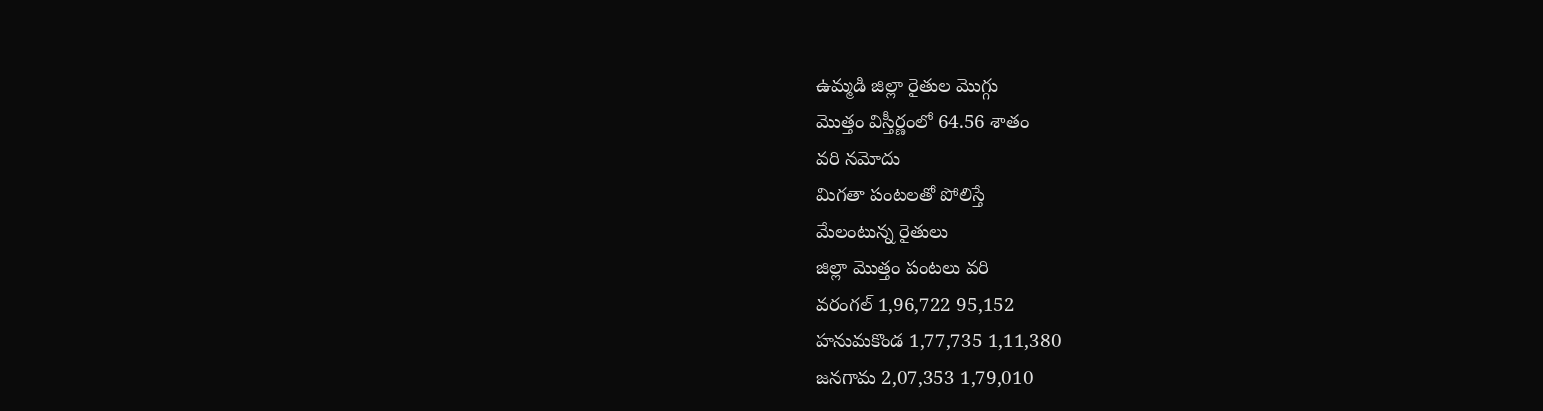ఉమ్మడి జిల్లా రైతుల మొగ్గు
మొత్తం విస్తీర్ణంలో 64.56 శాతం
వరి నమోదు
మిగతా పంటలతో పోలిస్తే
మేలంటున్న రైతులు
జిల్లా మొత్తం పంటలు వరి
వరంగల్ 1,96,722 95,152
హనుమకొండ 1,77,735 1,11,380
జనగామ 2,07,353 1,79,010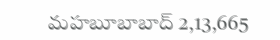మహబూబాబాద్ 2,13,665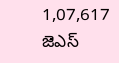1,07,617
జెఎస్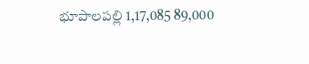భూపాలపల్లి 1,17,085 89,000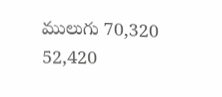ములుగు 70,320 52,420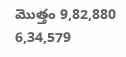మొత్తం 9,82,880 6,34,579